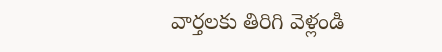వార్తలకు తిరిగి వెళ్లండి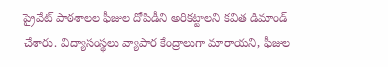ప్రైవేట్ పాఠశాలల ఫీజుల దోపిడీని అరికట్టాలని కవిత డిమాండ్ చేశారు. విద్యాసంస్థలు వ్యాపార కేంద్రాలుగా మారాయని, ఫీజుల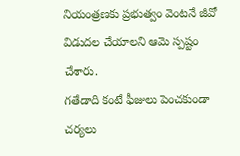నియంత్రణకు ప్రభుత్వం వెంటనే జీవో విడుదల చేయాలని ఆమె స్పష్టం చేశారు.
గతేడాది కంటే ఫీజులు పెంచకుండా చర్యలు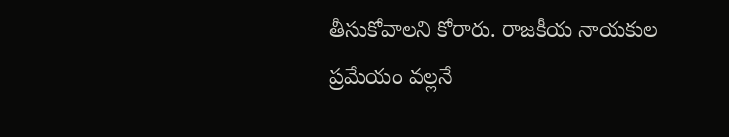తీసుకోవాలని కోరారు. రాజకీయ నాయకుల ప్రమేయం వల్లనే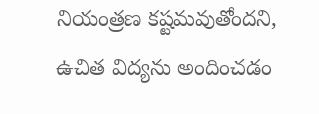నియంత్రణ కష్టమవుతోందని, ఉచిత విద్యను అందించడం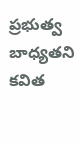ప్రభుత్వ బాధ్యతని కవిత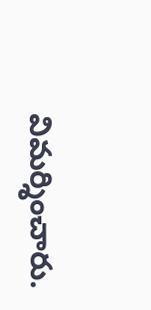విమర్శించారు.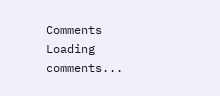Comments
Loading comments...